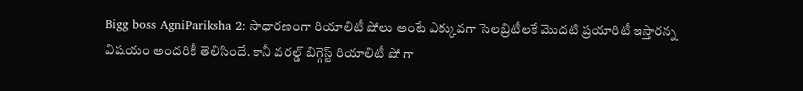Bigg boss AgniPariksha 2: సాధారణంగా రియాలిటీ షోలు అంటే ఎక్కువగా సెలబ్రిటీలకే మొదటి ప్రయారిటీ ఇస్తారన్న విషయం అందరికీ తెలిసిందే. కానీ వరల్డ్ బిగ్గెస్ట్ రియాలిటీ షో గా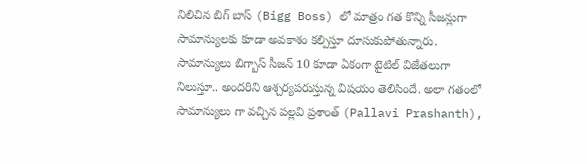నిలిచిన బిగ్ బాస్ (Bigg Boss) లో మాత్రం గత కొన్ని సీజన్లుగా సామాన్యులకు కూడా అవకాశం కల్పిస్తూ దూసుకుపోతున్నారు. సామాన్యులు బిగ్బాస్ సీజన్ 10 కూడా ఏకంగా టైటిల్ విజేతలుగా నిలుస్తూ.. అందరిని ఆశ్చర్యపరుస్తున్న విషయం తెలిసిందే. అలా గతంలో సామాన్యులు గా వచ్చిన పల్లవి ప్రశాంత్ (Pallavi Prashanth),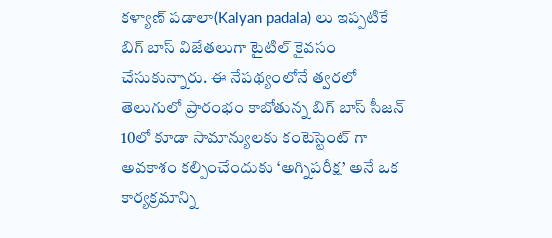కళ్యాణ్ పడాలా(Kalyan padala) లు ఇప్పటికే బిగ్ బాస్ విజేతలుగా టైటిల్ కైవసం చేసుకున్నారు. ఈ నేపథ్యంలోనే త్వరలో తెలుగులో ప్రారంభం కాబోతున్న బిగ్ బాస్ సీజన్ 10లో కూడా సామాన్యులకు కంటెస్టెంట్ గా అవకాశం కల్పించేందుకు ‘అగ్నిపరీక్ష’ అనే ఒక కార్యక్రమాన్ని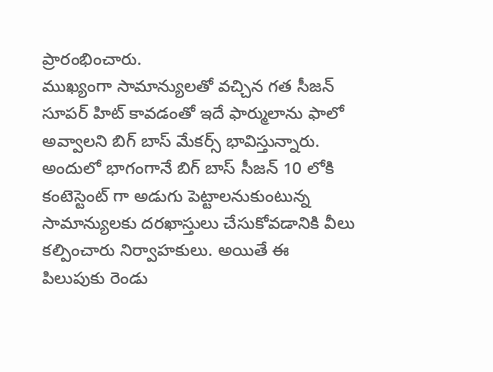ప్రారంభించారు.
ముఖ్యంగా సామాన్యులతో వచ్చిన గత సీజన్ సూపర్ హిట్ కావడంతో ఇదే ఫార్ములాను ఫాలో అవ్వాలని బిగ్ బాస్ మేకర్స్ భావిస్తున్నారు. అందులో భాగంగానే బిగ్ బాస్ సీజన్ 10 లోకి కంటెస్టెంట్ గా అడుగు పెట్టాలనుకుంటున్న సామాన్యులకు దరఖాస్తులు చేసుకోవడానికి వీలు కల్పించారు నిర్వాహకులు. అయితే ఈ పిలుపుకు రెండు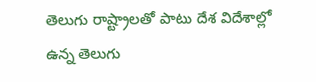తెలుగు రాష్ట్రాలతో పాటు దేశ విదేశాల్లో ఉన్న తెలుగు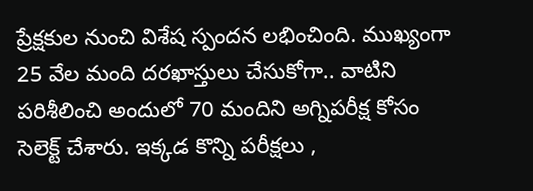ప్రేక్షకుల నుంచి విశేష స్పందన లభించింది. ముఖ్యంగా 25 వేల మంది దరఖాస్తులు చేసుకోగా.. వాటిని పరిశీలించి అందులో 70 మందిని అగ్నిపరీక్ష కోసం సెలెక్ట్ చేశారు. ఇక్కడ కొన్ని పరీక్షలు ,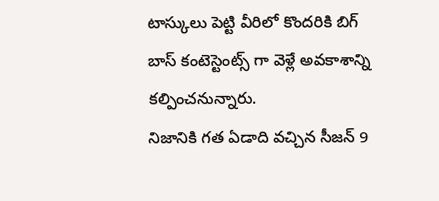టాస్కులు పెట్టి వీరిలో కొందరికి బిగ్ బాస్ కంటెస్టెంట్స్ గా వెళ్లే అవకాశాన్ని కల్పించనున్నారు.
నిజానికి గత ఏడాది వచ్చిన సీజన్ 9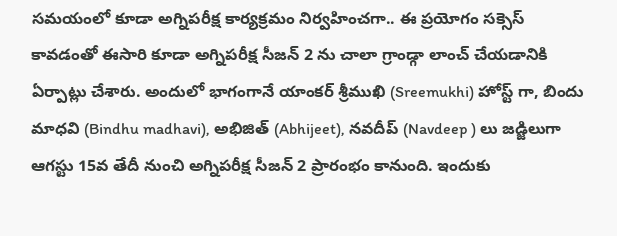సమయంలో కూడా అగ్నిపరీక్ష కార్యక్రమం నిర్వహించగా.. ఈ ప్రయోగం సక్సెస్ కావడంతో ఈసారి కూడా అగ్నిపరీక్ష సీజన్ 2 ను చాలా గ్రాండ్గా లాంచ్ చేయడానికి ఏర్పాట్లు చేశారు. అందులో భాగంగానే యాంకర్ శ్రీముఖి (Sreemukhi) హోస్ట్ గా, బిందు మాధవి (Bindhu madhavi), అభిజిత్ (Abhijeet), నవదీప్ (Navdeep ) లు జడ్జిలుగా ఆగస్టు 15వ తేదీ నుంచి అగ్నిపరీక్ష సీజన్ 2 ప్రారంభం కానుంది. ఇందుకు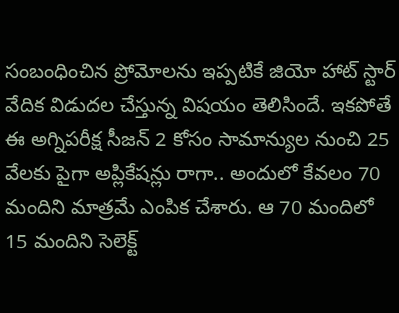సంబంధించిన ప్రోమోలను ఇప్పటికే జియో హాట్ స్టార్ వేదిక విడుదల చేస్తున్న విషయం తెలిసిందే. ఇకపోతే ఈ అగ్నిపరీక్ష సీజన్ 2 కోసం సామాన్యుల నుంచి 25 వేలకు పైగా అప్లికేషన్లు రాగా.. అందులో కేవలం 70 మందిని మాత్రమే ఎంపిక చేశారు. ఆ 70 మందిలో 15 మందిని సెలెక్ట్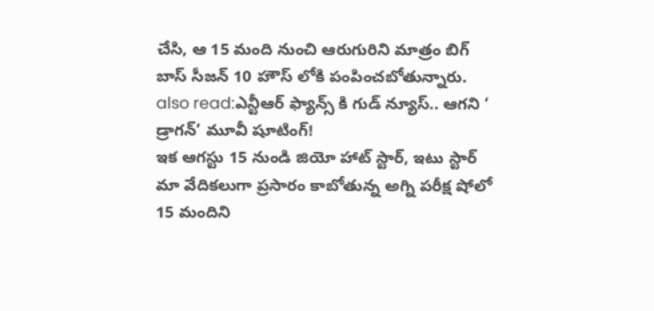చేసి, ఆ 15 మంది నుంచి ఆరుగురిని మాత్రం బిగ్ బాస్ సీజన్ 10 హౌస్ లోకి పంపించబోతున్నారు.
also read:ఎన్టీఆర్ ఫ్యాన్స్ కి గుడ్ న్యూస్.. ఆగని ‘ డ్రాగన్’ మూవీ షూటింగ్!
ఇక ఆగస్టు 15 నుండి జియో హాట్ స్టార్, ఇటు స్టార్ మా వేదికలుగా ప్రసారం కాబోతున్న అగ్ని పరీక్ష షోలో 15 మందిని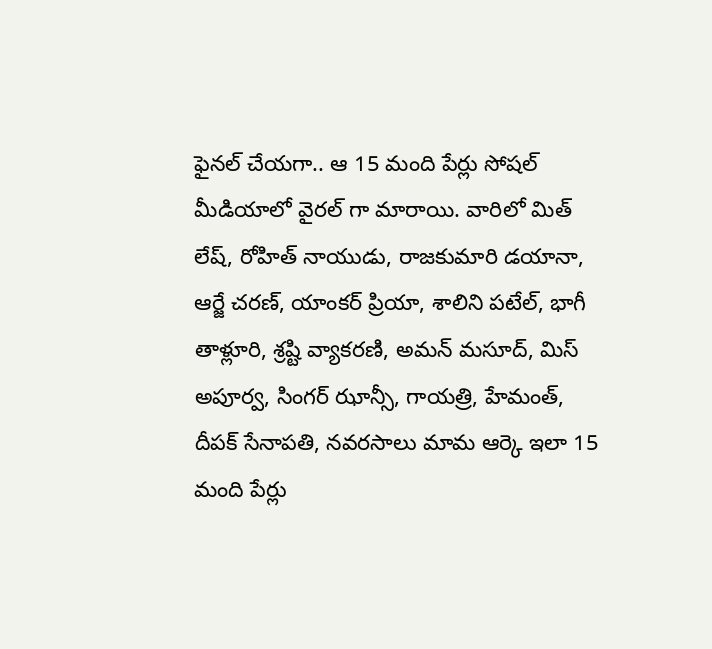ఫైనల్ చేయగా.. ఆ 15 మంది పేర్లు సోషల్ మీడియాలో వైరల్ గా మారాయి. వారిలో మిత్ లేష్, రోహిత్ నాయుడు, రాజకుమారి డయానా, ఆర్జే చరణ్, యాంకర్ ప్రియా, శాలిని పటేల్, భాగీ తాళ్లూరి, శ్రష్టి వ్యాకరణి, అమన్ మసూద్, మిస్ అపూర్వ, సింగర్ ఝాన్సీ, గాయత్రి, హేమంత్, దీపక్ సేనాపతి, నవరసాలు మామ ఆర్కె ఇలా 15 మంది పేర్లు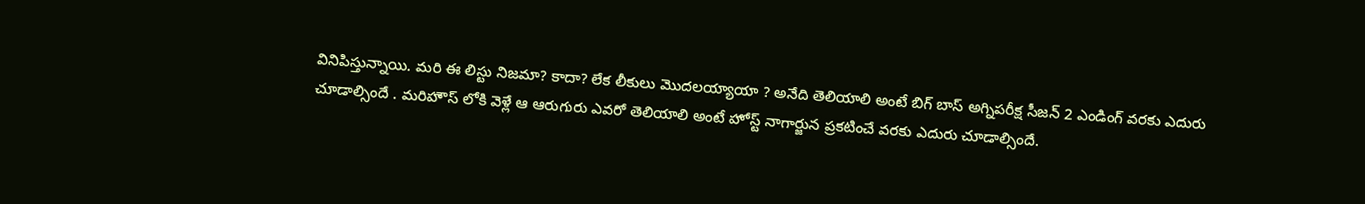వినిపిస్తున్నాయి. మరి ఈ లిస్టు నిజమా? కాదా? లేక లీకులు మొదలయ్యాయా ? అనేది తెలియాలి అంటే బిగ్ బాస్ అగ్నిపరీక్ష సీజన్ 2 ఎండింగ్ వరకు ఎదురు చూడాల్సిందే . మరిహౌస్ లోకి వెళ్లే ఆ ఆరుగురు ఎవరో తెలియాలి అంటే హోస్ట్ నాగార్జున ప్రకటించే వరకు ఎదురు చూడాల్సిందే.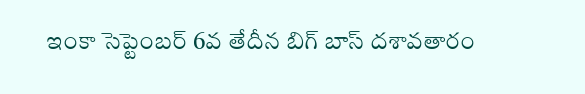ఇంకా సెప్టెంబర్ 6వ తేదీన బిగ్ బాస్ దశావతారం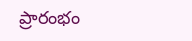ప్రారంభం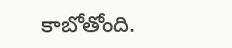కాబోతోంది.